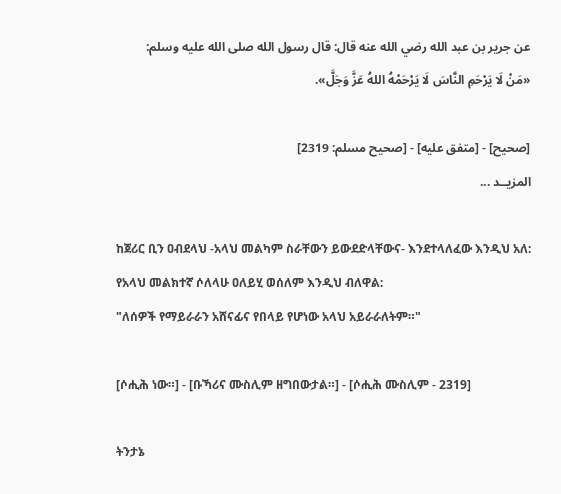عن جرير بن عبد الله رضي الله عنه قال: قال رسول الله صلى الله عليه وسلم:
«مَنْ لَا يَرْحَمِ النَّاسَ لَا يَرْحَمْهُ اللهُ عَزَّ وَجَلَّ».

[صحيح] - [متفق عليه] - [صحيح مسلم: 2319]
المزيــد ...

ከጀሪር ቢን ዐብደላህ -አላህ መልካም ስራቸውን ይውደድላቸውና- እንደተላለፈው እንዲህ አለ: የአላህ መልክተኛ ሶለላሁ ዐለይሂ ወሰለም እንዲህ ብለዋል:
"ለሰዎች የማይራራን አሸናፊና የበላይ የሆነው አላህ አይራራለትም።"

[ሶሒሕ ነው።] - [ቡኻሪና ሙስሊም ዘግበውታል።] - [ሶሒሕ ሙስሊም - 2319]

ትንታኔ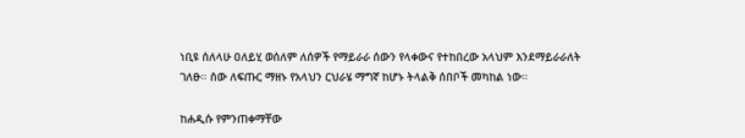ነቢዩ ሰለላሁ ዐለይሂ ወሰለም ለሰዎች የማይራራ ሰውን የላቀውና የተከበረው አላህም እንደማይራራለት ገለፁ። ሰው ለፍጡር ማዘኑ የአላህን ርህራሄ ማግኛ ከሆኑ ትላልቅ ሰበቦች መካከል ነው።

ከሐዲሱ የምንጠቀማቸው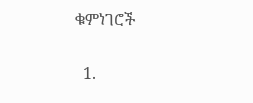ቁምነገሮች

  1.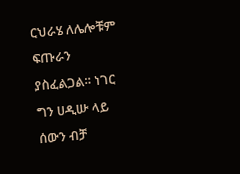ርህራሄ ለሌሎቹም ፍጡራን ያስፈልጋል። ነገር ግን ሀዲሡ ላይ ሰውን ብቻ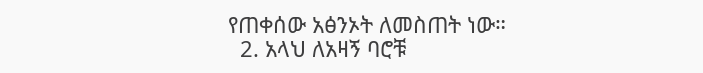የጠቀሰው አፅንኦት ለመስጠት ነው።
  2. አላህ ለአዛኝ ባሮቹ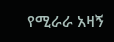የሚራራ አዛኝ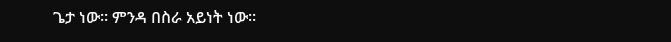ጌታ ነው። ምንዳ በስራ አይነት ነው።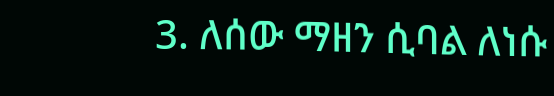3. ለሰው ማዘን ሲባል ለነሱ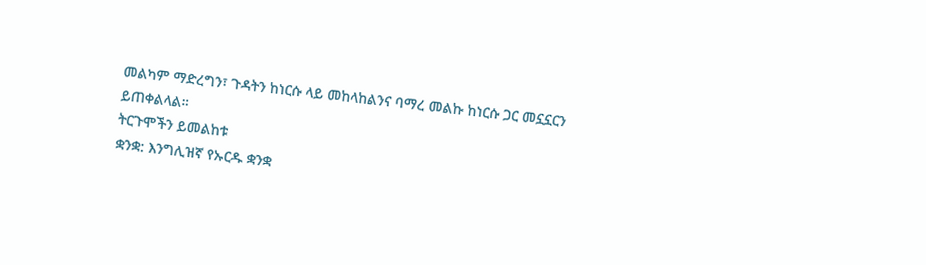መልካም ማድረግን፣ ጉዳትን ከነርሱ ላይ መከላከልንና ባማረ መልኩ ከነርሱ ጋር መኗኗርን ይጠቀልላል።
ትርጉሞችን ይመልከቱ
ቋንቋ: እንግሊዝኛ የኡርዱ ቋንቋ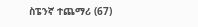ስፔንኛ ተጨማሪ (67)